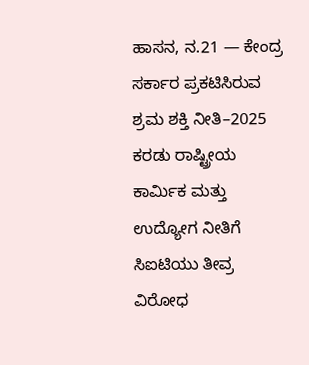ಹಾಸನ, ನ.21 — ಕೇಂದ್ರ ಸರ್ಕಾರ ಪ್ರಕಟಿಸಿರುವ ಶ್ರಮ ಶಕ್ತಿ ನೀತಿ–2025 ಕರಡು ರಾಷ್ಟ್ರೀಯ ಕಾರ್ಮಿಕ ಮತ್ತು ಉದ್ಯೋಗ ನೀತಿಗೆ ಸಿಐಟಿಯು ತೀವ್ರ ವಿರೋಧ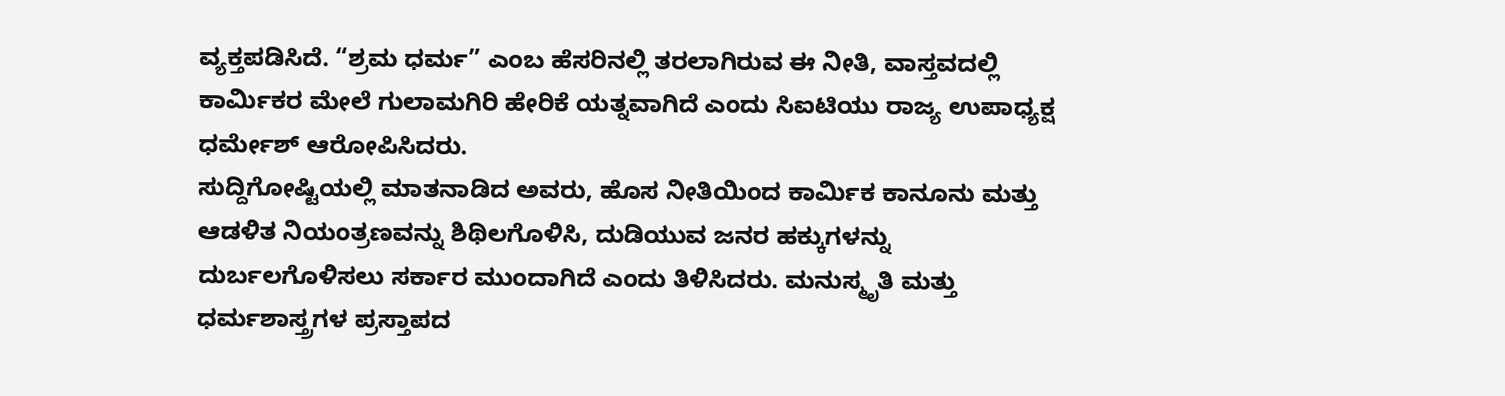ವ್ಯಕ್ತಪಡಿಸಿದೆ. “ಶ್ರಮ ಧರ್ಮ” ಎಂಬ ಹೆಸರಿನಲ್ಲಿ ತರಲಾಗಿರುವ ಈ ನೀತಿ, ವಾಸ್ತವದಲ್ಲಿ ಕಾರ್ಮಿಕರ ಮೇಲೆ ಗುಲಾಮಗಿರಿ ಹೇರಿಕೆ ಯತ್ನವಾಗಿದೆ ಎಂದು ಸಿಐಟಿಯು ರಾಜ್ಯ ಉಪಾಧ್ಯಕ್ಷ ಧರ್ಮೇಶ್ ಆರೋಪಿಸಿದರು.
ಸುದ್ದಿಗೋಷ್ಟಿಯಲ್ಲಿ ಮಾತನಾಡಿದ ಅವರು, ಹೊಸ ನೀತಿಯಿಂದ ಕಾರ್ಮಿಕ ಕಾನೂನು ಮತ್ತು ಆಡಳಿತ ನಿಯಂತ್ರಣವನ್ನು ಶಿಥಿಲಗೊಳಿಸಿ, ದುಡಿಯುವ ಜನರ ಹಕ್ಕುಗಳನ್ನು ದುರ್ಬಲಗೊಳಿಸಲು ಸರ್ಕಾರ ಮುಂದಾಗಿದೆ ಎಂದು ತಿಳಿಸಿದರು. ಮನುಸ್ಮೃತಿ ಮತ್ತು ಧರ್ಮಶಾಸ್ತ್ರಗಳ ಪ್ರಸ್ತಾಪದ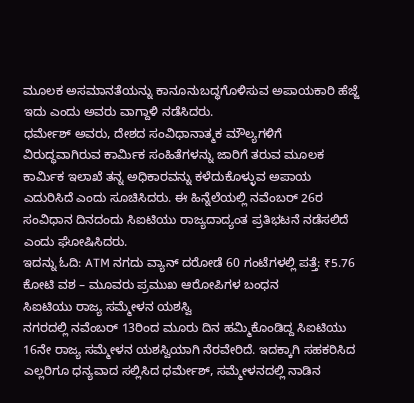ಮೂಲಕ ಅಸಮಾನತೆಯನ್ನು ಕಾನೂನುಬದ್ಧಗೊಳಿಸುವ ಅಪಾಯಕಾರಿ ಹೆಜ್ಜೆ ಇದು ಎಂದು ಅವರು ವಾಗ್ದಾಳಿ ನಡೆಸಿದರು.
ಧರ್ಮೇಶ್ ಅವರು, ದೇಶದ ಸಂವಿಧಾನಾತ್ಮಕ ಮೌಲ್ಯಗಳಿಗೆ ವಿರುದ್ಧವಾಗಿರುವ ಕಾರ್ಮಿಕ ಸಂಹಿತೆಗಳನ್ನು ಜಾರಿಗೆ ತರುವ ಮೂಲಕ ಕಾರ್ಮಿಕ ಇಲಾಖೆ ತನ್ನ ಅಧಿಕಾರವನ್ನು ಕಳೆದುಕೊಳ್ಳುವ ಅಪಾಯ ಎದುರಿಸಿದೆ ಎಂದು ಸೂಚಿಸಿದರು. ಈ ಹಿನ್ನೆಲೆಯಲ್ಲಿ ನವೆಂಬರ್ 26ರ ಸಂವಿಧಾನ ದಿನದಂದು ಸಿಐಟಿಯು ರಾಜ್ಯದಾದ್ಯಂತ ಪ್ರತಿಭಟನೆ ನಡೆಸಲಿದೆ ಎಂದು ಘೋಷಿಸಿದರು.
ಇದನ್ನು ಓದಿ: ATM ನಗದು ವ್ಯಾನ್ ದರೋಡೆ 60 ಗಂಟೆಗಳಲ್ಲಿ ಪತ್ತೆ: ₹5.76 ಕೋಟಿ ವಶ – ಮೂವರು ಪ್ರಮುಖ ಆರೋಪಿಗಳ ಬಂಧನ
ಸಿಐಟಿಯು ರಾಜ್ಯ ಸಮ್ಮೇಳನ ಯಶಸ್ವಿ
ನಗರದಲ್ಲಿ ನವೆಂಬರ್ 13ರಿಂದ ಮೂರು ದಿನ ಹಮ್ಮಿಕೊಂಡಿದ್ದ ಸಿಐಟಿಯು 16ನೇ ರಾಜ್ಯ ಸಮ್ಮೇಳನ ಯಶಸ್ವಿಯಾಗಿ ನೆರವೇರಿದೆ. ಇದಕ್ಕಾಗಿ ಸಹಕರಿಸಿದ ಎಲ್ಲರಿಗೂ ಧನ್ಯವಾದ ಸಲ್ಲಿಸಿದ ಧರ್ಮೇಶ್, ಸಮ್ಮೇಳನದಲ್ಲಿ ನಾಡಿನ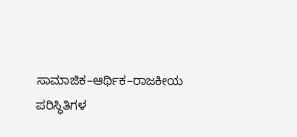ಸಾಮಾಜಿಕ–ಆರ್ಥಿಕ–ರಾಜಕೀಯ ಪರಿಸ್ಥಿತಿಗಳ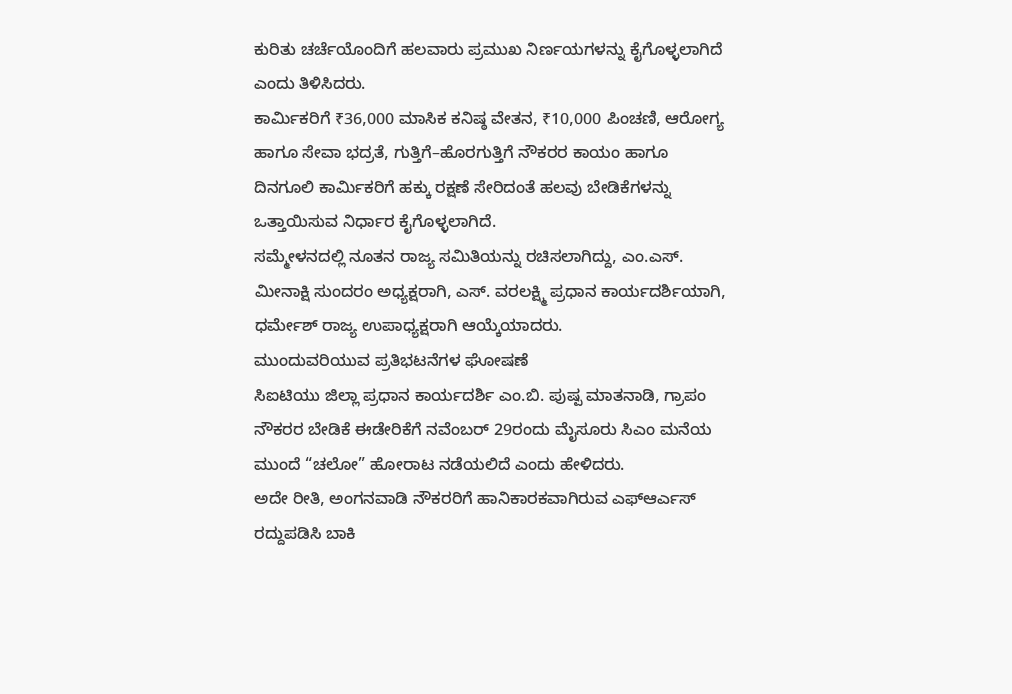ಕುರಿತು ಚರ್ಚೆಯೊಂದಿಗೆ ಹಲವಾರು ಪ್ರಮುಖ ನಿರ್ಣಯಗಳನ್ನು ಕೈಗೊಳ್ಳಲಾಗಿದೆ ಎಂದು ತಿಳಿಸಿದರು.
ಕಾರ್ಮಿಕರಿಗೆ ₹36,000 ಮಾಸಿಕ ಕನಿಷ್ಠ ವೇತನ, ₹10,000 ಪಿಂಚಣಿ, ಆರೋಗ್ಯ ಹಾಗೂ ಸೇವಾ ಭದ್ರತೆ, ಗುತ್ತಿಗೆ–ಹೊರಗುತ್ತಿಗೆ ನೌಕರರ ಕಾಯಂ ಹಾಗೂ ದಿನಗೂಲಿ ಕಾರ್ಮಿಕರಿಗೆ ಹಕ್ಕು ರಕ್ಷಣೆ ಸೇರಿದಂತೆ ಹಲವು ಬೇಡಿಕೆಗಳನ್ನು ಒತ್ತಾಯಿಸುವ ನಿರ್ಧಾರ ಕೈಗೊಳ್ಳಲಾಗಿದೆ.
ಸಮ್ಮೇಳನದಲ್ಲಿ ನೂತನ ರಾಜ್ಯ ಸಮಿತಿಯನ್ನು ರಚಿಸಲಾಗಿದ್ದು, ಎಂ.ಎಸ್. ಮೀನಾಕ್ಷಿ ಸುಂದರಂ ಅಧ್ಯಕ್ಷರಾಗಿ, ಎಸ್. ವರಲಕ್ಷ್ಮಿ ಪ್ರಧಾನ ಕಾರ್ಯದರ್ಶಿಯಾಗಿ, ಧರ್ಮೇಶ್ ರಾಜ್ಯ ಉಪಾಧ್ಯಕ್ಷರಾಗಿ ಆಯ್ಕೆಯಾದರು.
ಮುಂದುವರಿಯುವ ಪ್ರತಿಭಟನೆಗಳ ಘೋಷಣೆ
ಸಿಐಟಿಯು ಜಿಲ್ಲಾ ಪ್ರಧಾನ ಕಾರ್ಯದರ್ಶಿ ಎಂ.ಬಿ. ಪುಷ್ಪ ಮಾತನಾಡಿ, ಗ್ರಾಪಂ ನೌಕರರ ಬೇಡಿಕೆ ಈಡೇರಿಕೆಗೆ ನವೆಂಬರ್ 29ರಂದು ಮೈಸೂರು ಸಿಎಂ ಮನೆಯ ಮುಂದೆ “ಚಲೋ” ಹೋರಾಟ ನಡೆಯಲಿದೆ ಎಂದು ಹೇಳಿದರು.
ಅದೇ ರೀತಿ, ಅಂಗನವಾಡಿ ನೌಕರರಿಗೆ ಹಾನಿಕಾರಕವಾಗಿರುವ ಎಫ್ಆರ್ಎಸ್ ರದ್ದುಪಡಿಸಿ ಬಾಕಿ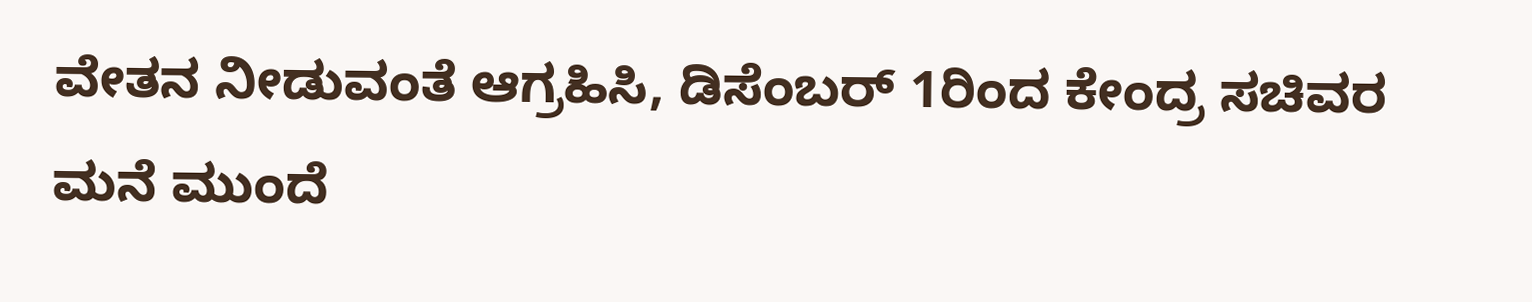ವೇತನ ನೀಡುವಂತೆ ಆಗ್ರಹಿಸಿ, ಡಿಸೆಂಬರ್ 1ರಿಂದ ಕೇಂದ್ರ ಸಚಿವರ ಮನೆ ಮುಂದೆ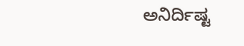ಅನಿರ್ದಿಷ್ಟ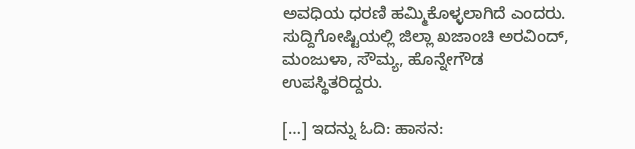ಅವಧಿಯ ಧರಣಿ ಹಮ್ಮಿಕೊಳ್ಳಲಾಗಿದೆ ಎಂದರು.
ಸುದ್ದಿಗೋಷ್ಟಿಯಲ್ಲಿ ಜಿಲ್ಲಾ ಖಜಾಂಚಿ ಅರವಿಂದ್, ಮಂಜುಳಾ, ಸೌಮ್ಯ, ಹೊನ್ನೇಗೌಡ ಉಪಸ್ಥಿತರಿದ್ದರು.

[…] ಇದನ್ನು ಓದಿ: ಹಾಸನ: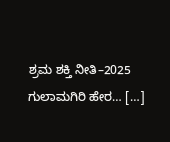ಶ್ರಮ ಶಕ್ತಿ ನೀತಿ–2025 ಗುಲಾಮಗಿರಿ ಹೇರ… […]